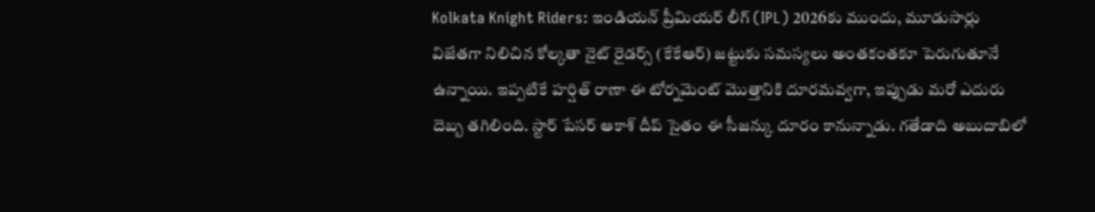Kolkata Knight Riders: ఇండియన్ ప్రీమియర్ లీగ్ (IPL) 2026కు ముందు, మూడుసార్లు విజేతగా నిలిచిన కోల్కతా నైట్ రైడర్స్ (కేకేఆర్) జట్టుకు సమస్యలు అంతకంతకూ పెరుగుతూనే ఉన్నాయి. ఇప్పటికే హర్షిత్ రాణా ఈ టోర్నమెంట్ మొత్తానికి దూరమవ్వగా, ఇప్పుడు మరో ఎదురు దెబ్బ తగిలింది. స్టార్ పేసర్ ఆకాశ్ దీప్ సైతం ఈ సీజన్కు దూరం కానున్నాడు. గతేడాది అబుదాబిలో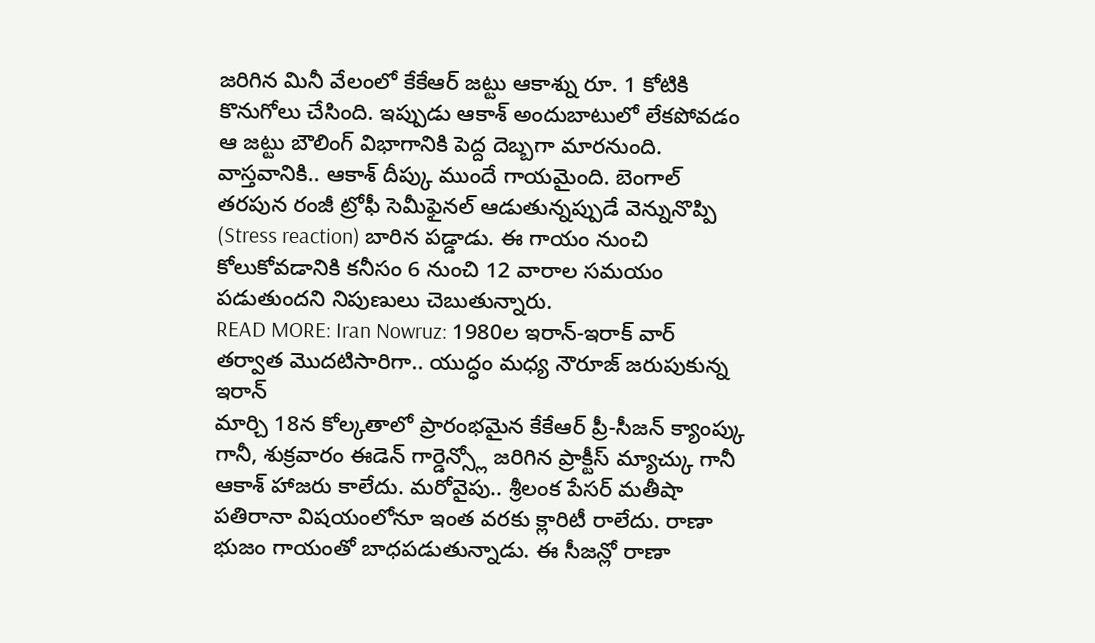జరిగిన మినీ వేలంలో కేకేఆర్ జట్టు ఆకాశ్ను రూ. 1 కోటికి కొనుగోలు చేసింది. ఇప్పుడు ఆకాశ్ అందుబాటులో లేకపోవడం ఆ జట్టు బౌలింగ్ విభాగానికి పెద్ద దెబ్బగా మారనుంది. వాస్తవానికి.. ఆకాశ్ దీప్కు ముందే గాయమైంది. బెంగాల్ తరపున రంజీ ట్రోఫీ సెమీఫైనల్ ఆడుతున్నప్పుడే వెన్నునొప్పి (Stress reaction) బారిన పడ్డాడు. ఈ గాయం నుంచి కోలుకోవడానికి కనీసం 6 నుంచి 12 వారాల సమయం పడుతుందని నిపుణులు చెబుతున్నారు.
READ MORE: Iran Nowruz: 1980ల ఇరాన్-ఇరాక్ వార్ తర్వాత మొదటిసారిగా.. యుద్ధం మధ్య నౌరూజ్ జరుపుకున్న ఇరాన్
మార్చి 18న కోల్కతాలో ప్రారంభమైన కేకేఆర్ ప్రీ-సీజన్ క్యాంప్కు గానీ, శుక్రవారం ఈడెన్ గార్డెన్స్లో జరిగిన ప్రాక్టీస్ మ్యాచ్కు గానీ ఆకాశ్ హాజరు కాలేదు. మరోవైపు.. శ్రీలంక పేసర్ మతీషా పతిరానా విషయంలోనూ ఇంత వరకు క్లారిటీ రాలేదు. రాణా భుజం గాయంతో బాధపడుతున్నాడు. ఈ సీజన్లో రాణా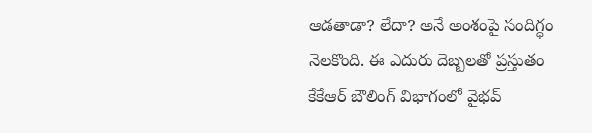ఆడతాడా? లేదా? అనే అంశంపై సందిగ్ధం నెలకొంది. ఈ ఎదురు దెబ్బలతో ప్రస్తుతం కేకేఆర్ బౌలింగ్ విభాగంలో వైభవ్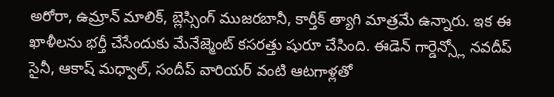అరోరా, ఉమ్రాన్ మాలిక్, బ్లెస్సింగ్ ముజరబానీ, కార్తీక్ త్యాగి మాత్రమే ఉన్నారు. ఇక ఈ ఖాళీలను భర్తీ చేసేందుకు మేనేజ్మెంట్ కసరత్తు షురూ చేసింది. ఈడెన్ గార్డెన్స్లో నవదీప్ సైనీ, ఆకాష్ మధ్వాల్, సందీప్ వారియర్ వంటి ఆటగాళ్లతో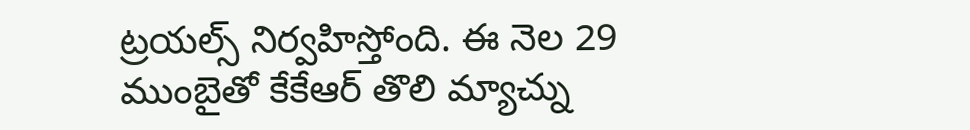ట్రయల్స్ నిర్వహిస్తోంది. ఈ నెల 29 ముంబైతో కేకేఆర్ తొలి మ్యాచ్ను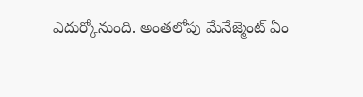ఎదుర్కోనుంది. అంతలోపు మేనేజ్మెంట్ ఏం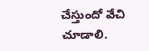చేస్తుందో వేచి చూడాలి.